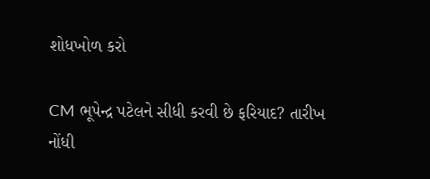શોધખોળ કરો

CM ભૂપેન્દ્ર પટેલને સીધી કરવી છે ફરિયાદ? તારીખ નોંધી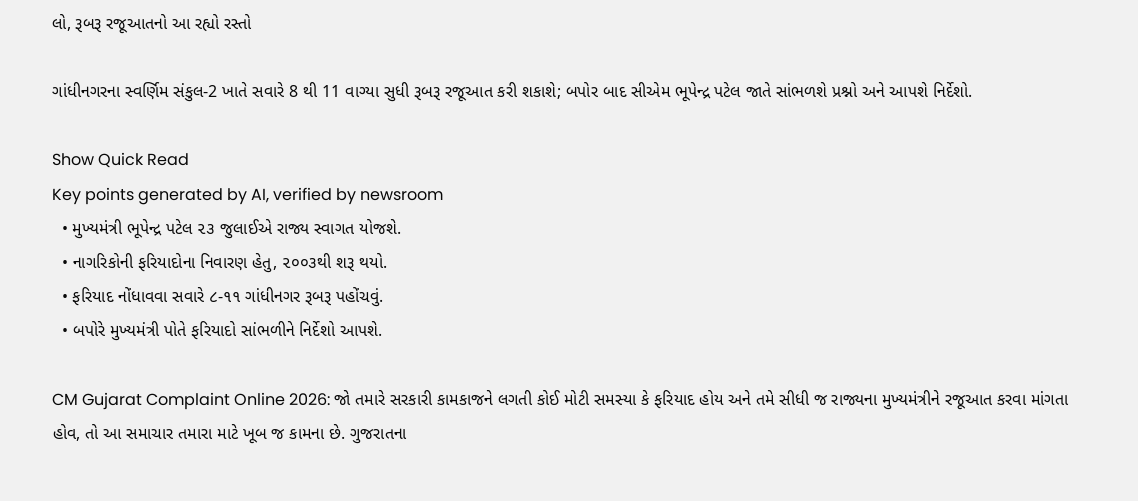લો, રૂબરૂ રજૂઆતનો આ રહ્યો રસ્તો

ગાંધીનગરના સ્વર્ણિમ સંકુલ-2 ખાતે સવારે 8 થી 11 વાગ્યા સુધી રૂબરૂ રજૂઆત કરી શકાશે; બપોર બાદ સીએમ ભૂપેન્દ્ર પટેલ જાતે સાંભળશે પ્રશ્નો અને આપશે નિર્દેશો.

Show Quick Read
Key points generated by AI, verified by newsroom
  • મુખ્યમંત્રી ભૂપેન્દ્ર પટેલ ૨૩ જુલાઈએ રાજ્ય સ્વાગત યોજશે.
  • નાગરિકોની ફરિયાદોના નિવારણ હેતુ, ૨૦૦૩થી શરૂ થયો.
  • ફરિયાદ નોંધાવવા સવારે ૮-૧૧ ગાંધીનગર રૂબરૂ પહોંચવું.
  • બપોરે મુખ્યમંત્રી પોતે ફરિયાદો સાંભળીને નિર્દેશો આપશે.

CM Gujarat Complaint Online 2026: જો તમારે સરકારી કામકાજને લગતી કોઈ મોટી સમસ્યા કે ફરિયાદ હોય અને તમે સીધી જ રાજ્યના મુખ્યમંત્રીને રજૂઆત કરવા માંગતા હોવ, તો આ સમાચાર તમારા માટે ખૂબ જ કામના છે. ગુજરાતના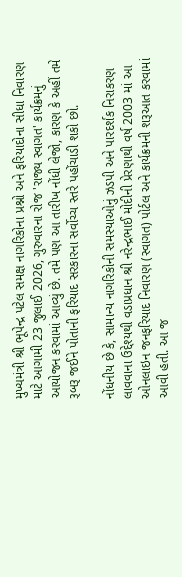મુખ્યમંત્રી શ્રી ભૂપેન્દ્ર પટેલ સમક્ષ નાગરિકોના પ્રશ્નો અને ફરિયાદોના સીધા નિવારણ માટે આગામી 23 જુલાઈ 2026, ગુરુવારના રોજ 'રાજ્ય સ્વાગત' કાર્યક્રમનું આયોજન કરવામાં આવ્યું છે. તમે પણ આ તારીખ નોંધી લેજો, કારણ કે અહીં તમે રૂબરૂ જઈને પોતાની ફરિયાદ સરકારના સર્વોચ્ચ સ્તરે પહોંચાડી શકો છો.

નોંધનીય છે કે, સામાન્ય નાગરિકોની સમસ્યાઓનું ઝડપી અને પારદર્શક નિરાકરણ લાવવાના ઉદ્દેશ્યથી વડાપ્રધાન શ્રી નરેન્દ્રભાઈ મોદીની પ્રેરણાથી વર્ષ 2003 માં આ ઓનલાઇન જનફરિયાદ નિવારણ (સ્વાગત) પોર્ટલ અને કાર્યક્રમની શરૂઆત કરવામાં આવી હતી. આ જ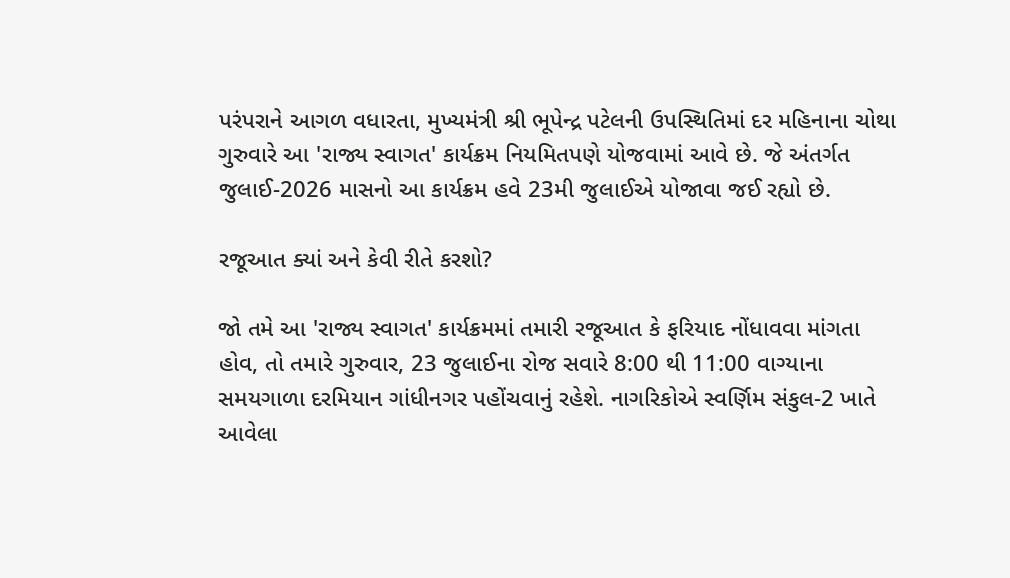પરંપરાને આગળ વધારતા, મુખ્યમંત્રી શ્રી ભૂપેન્દ્ર પટેલની ઉપસ્થિતિમાં દર મહિનાના ચોથા ગુરુવારે આ 'રાજ્ય સ્વાગત' કાર્યક્રમ નિયમિતપણે યોજવામાં આવે છે. જે અંતર્ગત જુલાઈ-2026 માસનો આ કાર્યક્રમ હવે 23મી જુલાઈએ યોજાવા જઈ રહ્યો છે.

રજૂઆત ક્યાં અને કેવી રીતે કરશો?

જો તમે આ 'રાજ્ય સ્વાગત' કાર્યક્રમમાં તમારી રજૂઆત કે ફરિયાદ નોંધાવવા માંગતા હોવ, તો તમારે ગુરુવાર, 23 જુલાઈના રોજ સવારે 8:00 થી 11:00 વાગ્યાના સમયગાળા દરમિયાન ગાંધીનગર પહોંચવાનું રહેશે. નાગરિકોએ સ્વર્ણિમ સંકુલ-2 ખાતે આવેલા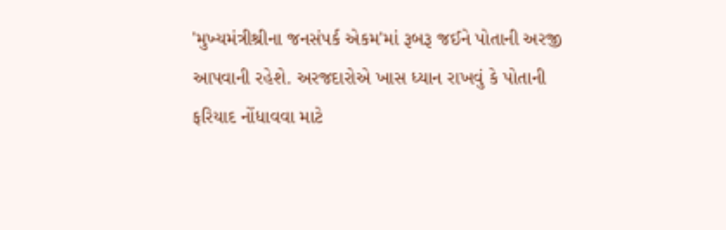'મુખ્યમંત્રીશ્રીના જનસંપર્ક એકમ'માં રૂબરૂ જઈને પોતાની અરજી આપવાની રહેશે. અરજદારોએ ખાસ ધ્યાન રાખવું કે પોતાની ફરિયાદ નોંધાવવા માટે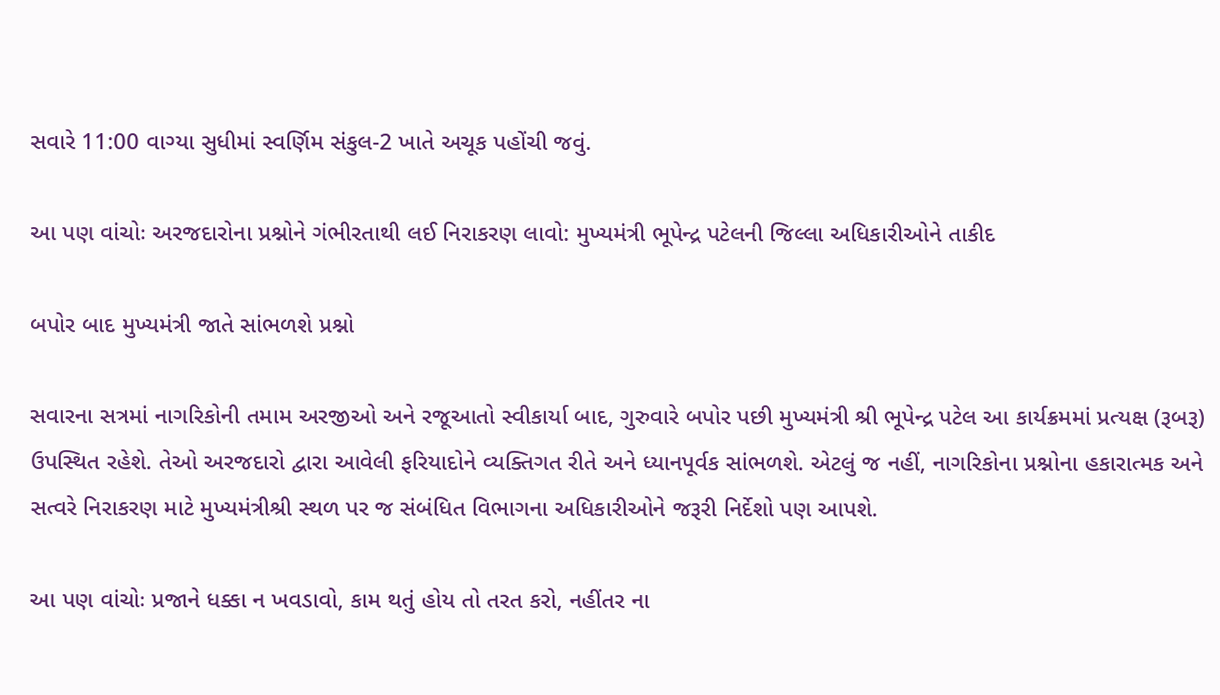સવારે 11:00 વાગ્યા સુધીમાં સ્વર્ણિમ સંકુલ-2 ખાતે અચૂક પહોંચી જવું.

આ પણ વાંચોઃ અરજદારોના પ્રશ્નોને ગંભીરતાથી લઈ નિરાકરણ લાવો: મુખ્યમંત્રી ભૂપેન્દ્ર પટેલની જિલ્લા અધિકારીઓને તાકીદ

બપોર બાદ મુખ્યમંત્રી જાતે સાંભળશે પ્રશ્નો

સવારના સત્રમાં નાગરિકોની તમામ અરજીઓ અને રજૂઆતો સ્વીકાર્યા બાદ, ગુરુવારે બપોર પછી મુખ્યમંત્રી શ્રી ભૂપેન્દ્ર પટેલ આ કાર્યક્રમમાં પ્રત્યક્ષ (રૂબરૂ) ઉપસ્થિત રહેશે. તેઓ અરજદારો દ્વારા આવેલી ફરિયાદોને વ્યક્તિગત રીતે અને ધ્યાનપૂર્વક સાંભળશે. એટલું જ નહીં, નાગરિકોના પ્રશ્નોના હકારાત્મક અને સત્વરે નિરાકરણ માટે મુખ્યમંત્રીશ્રી સ્થળ પર જ સંબંધિત વિભાગના અધિકારીઓને જરૂરી નિર્દેશો પણ આપશે.

આ પણ વાંચોઃ પ્રજાને ધક્કા ન ખવડાવો, કામ થતું હોય તો તરત કરો, નહીંતર ના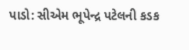પાડો: સીએમ ભૂપેન્દ્ર પટેલની કડક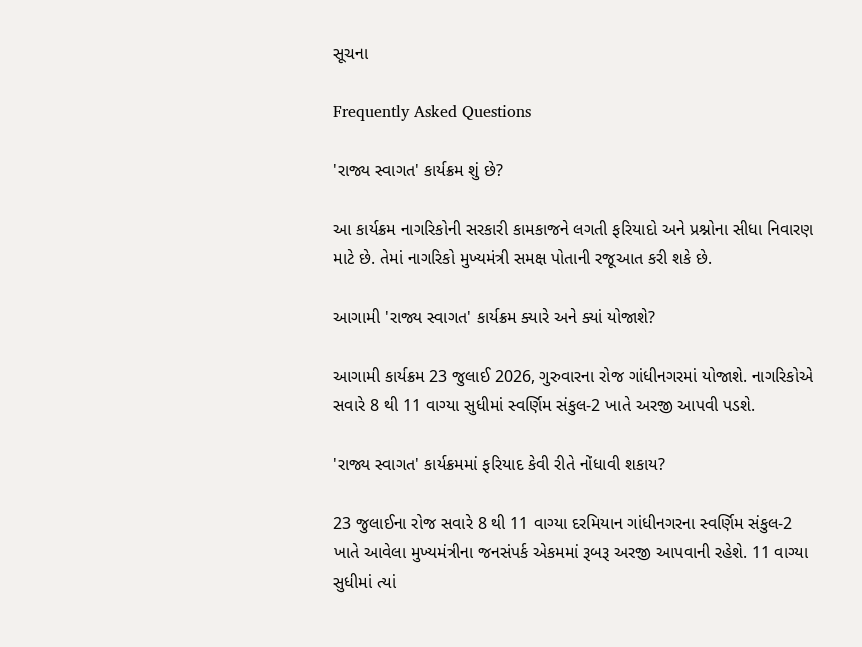સૂચના

Frequently Asked Questions

'રાજ્ય સ્વાગત' કાર્યક્રમ શું છે?

આ કાર્યક્રમ નાગરિકોની સરકારી કામકાજને લગતી ફરિયાદો અને પ્રશ્નોના સીધા નિવારણ માટે છે. તેમાં નાગરિકો મુખ્યમંત્રી સમક્ષ પોતાની રજૂઆત કરી શકે છે.

આગામી 'રાજ્ય સ્વાગત' કાર્યક્રમ ક્યારે અને ક્યાં યોજાશે?

આગામી કાર્યક્રમ 23 જુલાઈ 2026, ગુરુવારના રોજ ગાંધીનગરમાં યોજાશે. નાગરિકોએ સવારે 8 થી 11 વાગ્યા સુધીમાં સ્વર્ણિમ સંકુલ-2 ખાતે અરજી આપવી પડશે.

'રાજ્ય સ્વાગત' કાર્યક્રમમાં ફરિયાદ કેવી રીતે નોંધાવી શકાય?

23 જુલાઈના રોજ સવારે 8 થી 11 વાગ્યા દરમિયાન ગાંધીનગરના સ્વર્ણિમ સંકુલ-2 ખાતે આવેલા મુખ્યમંત્રીના જનસંપર્ક એકમમાં રૂબરૂ અરજી આપવાની રહેશે. 11 વાગ્યા સુધીમાં ત્યાં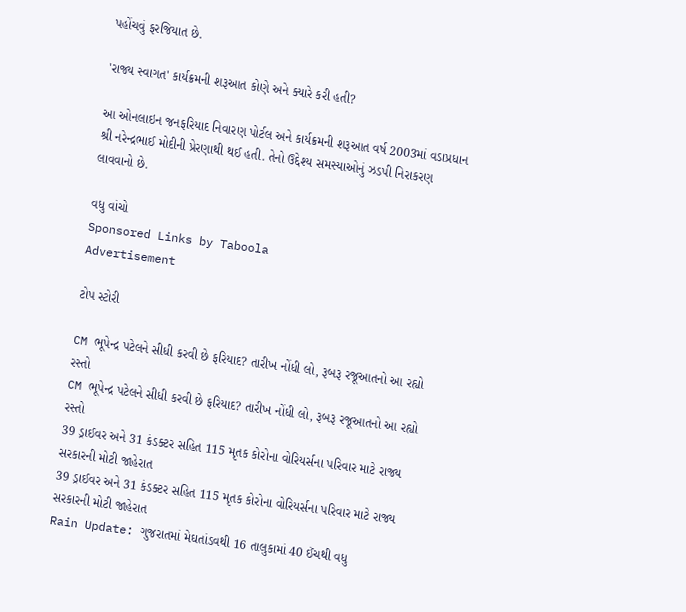પહોંચવું ફરજિયાત છે.

'રાજ્ય સ્વાગત' કાર્યક્રમની શરૂઆત કોણે અને ક્યારે કરી હતી?

આ ઓનલાઇન જનફરિયાદ નિવારણ પોર્ટલ અને કાર્યક્રમની શરૂઆત વર્ષ 2003માં વડાપ્રધાન શ્રી નરેન્દ્રભાઈ મોદીની પ્રેરણાથી થઈ હતી. તેનો ઉદ્દેશ્ય સમસ્યાઓનું ઝડપી નિરાકરણ લાવવાનો છે.

વધુ વાંચો
Sponsored Links by Taboola
Advertisement

ટોપ સ્ટોરી

CM ભૂપેન્દ્ર પટેલને સીધી કરવી છે ફરિયાદ? તારીખ નોંધી લો, રૂબરૂ રજૂઆતનો આ રહ્યો રસ્તો
CM ભૂપેન્દ્ર પટેલને સીધી કરવી છે ફરિયાદ? તારીખ નોંધી લો, રૂબરૂ રજૂઆતનો આ રહ્યો રસ્તો
39 ડ્રાઈવર અને 31 કંડક્ટર સહિત 115 મૃતક કોરોના વોરિયર્સના પરિવાર માટે રાજ્ય સરકારની મોટી જાહેરાત
39 ડ્રાઈવર અને 31 કંડક્ટર સહિત 115 મૃતક કોરોના વોરિયર્સના પરિવાર માટે રાજ્ય સરકારની મોટી જાહેરાત
Rain Update: ગુજરાતમાં મેઘતાંડવથી 16 તાલુકામાં 40 ઈંચથી વધુ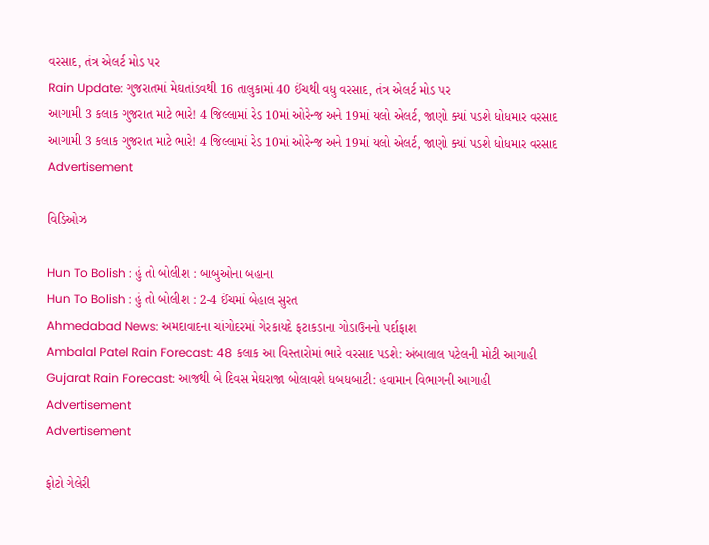વરસાદ, તંત્ર એલર્ટ મોડ પર
Rain Update: ગુજરાતમાં મેઘતાંડવથી 16 તાલુકામાં 40 ઈંચથી વધુ વરસાદ, તંત્ર એલર્ટ મોડ પર
આગામી 3 કલાક ગુજરાત માટે ભારે! 4 જિલ્લામાં રેડ 10માં ઓરેન્જ અને 19માં યલો એલર્ટ, જાણો ક્યાં પડશે ધોધમાર વરસાદ
આગામી 3 કલાક ગુજરાત માટે ભારે! 4 જિલ્લામાં રેડ 10માં ઓરેન્જ અને 19માં યલો એલર્ટ, જાણો ક્યાં પડશે ધોધમાર વરસાદ
Advertisement

વિડિઓઝ

Hun To Bolish : હું તો બોલીશ : બાબુઓના બહાના
Hun To Bolish : હું તો બોલીશ : 2-4 ઈંચમાં બેહાલ સુરત
Ahmedabad News: અમદાવાદના ચાંગોદરમાં ગેરકાયદે ફટાકડાના ગોડાઉનનો પર્દાફાશ
Ambalal Patel Rain Forecast: 48 કલાક આ વિસ્તારોમાં ભારે વરસાદ પડશે: અંબાલાલ પટેલની મોટી આગાહી
Gujarat Rain Forecast: આજથી બે દિવસ મેઘરાજા બોલાવશે ધબધબાટી: હવામાન વિભાગની આગાહી
Advertisement
Advertisement

ફોટો ગેલેરી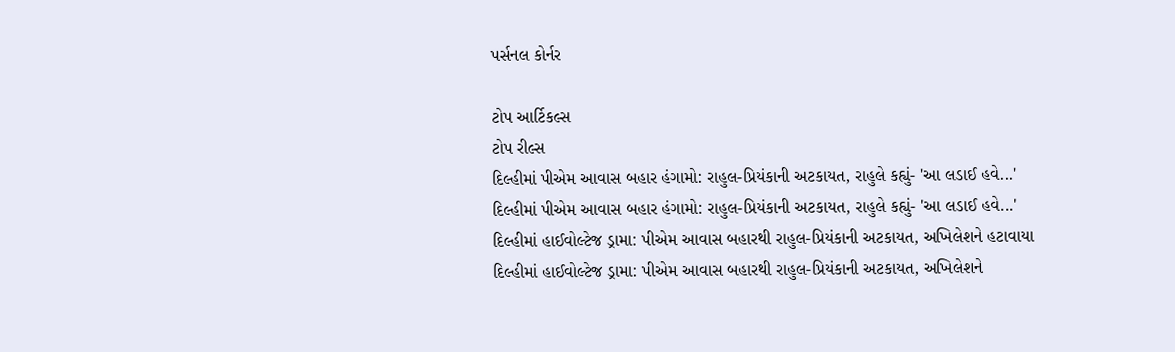પર્સનલ કોર્નર

ટોપ આર્ટિકલ્સ
ટોપ રીલ્સ
દિલ્હીમાં પીએમ આવાસ બહાર હંગામો: રાહુલ-પ્રિયંકાની અટકાયત, રાહુલે કહ્યું- 'આ લડાઈ હવે...'
દિલ્હીમાં પીએમ આવાસ બહાર હંગામો: રાહુલ-પ્રિયંકાની અટકાયત, રાહુલે કહ્યું- 'આ લડાઈ હવે...'
દિલ્હીમાં હાઈવોલ્ટેજ ડ્રામા: પીએમ આવાસ બહારથી રાહુલ-પ્રિયંકાની અટકાયત, અખિલેશને હટાવાયા
દિલ્હીમાં હાઈવોલ્ટેજ ડ્રામા: પીએમ આવાસ બહારથી રાહુલ-પ્રિયંકાની અટકાયત, અખિલેશને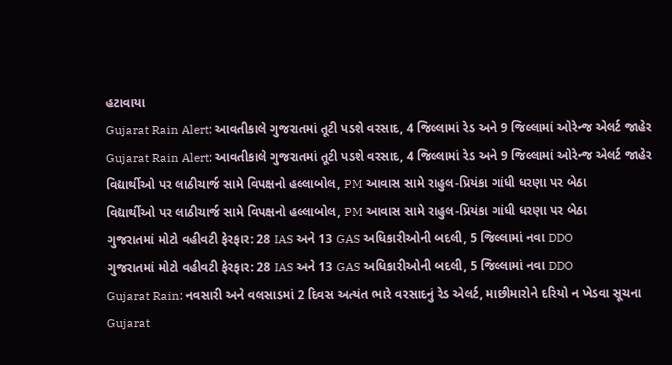હટાવાયા
Gujarat Rain Alert: આવતીકાલે ગુજરાતમાં તૂટી પડશે વરસાદ, 4 જિલ્લામાં રેડ અને 9 જિલ્લામાં ઓરેન્જ એલર્ટ જાહેર
Gujarat Rain Alert: આવતીકાલે ગુજરાતમાં તૂટી પડશે વરસાદ, 4 જિલ્લામાં રેડ અને 9 જિલ્લામાં ઓરેન્જ એલર્ટ જાહેર
વિદ્યાર્થીઓ પર લાઠીચાર્જ સામે વિપક્ષનો હલ્લાબોલ, PM આવાસ સામે રાહુલ-પ્રિયંકા ગાંધી ધરણા પર બેઠા
વિદ્યાર્થીઓ પર લાઠીચાર્જ સામે વિપક્ષનો હલ્લાબોલ, PM આવાસ સામે રાહુલ-પ્રિયંકા ગાંધી ધરણા પર બેઠા
ગુજરાતમાં મોટો વહીવટી ફેરફાર: 28 IAS અને 13 GAS અધિકારીઓની બદલી, 5 જિલ્લામાં નવા DDO
ગુજરાતમાં મોટો વહીવટી ફેરફાર: 28 IAS અને 13 GAS અધિકારીઓની બદલી, 5 જિલ્લામાં નવા DDO
Gujarat Rain: નવસારી અને વલસાડમાં 2 દિવસ અત્યંત ભારે વરસાદનું રેડ એલર્ટ, માછીમારોને દરિયો ન ખેડવા સૂચના
Gujarat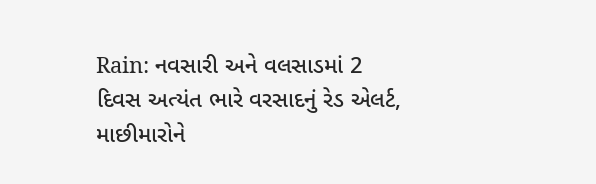Rain: નવસારી અને વલસાડમાં 2 દિવસ અત્યંત ભારે વરસાદનું રેડ એલર્ટ, માછીમારોને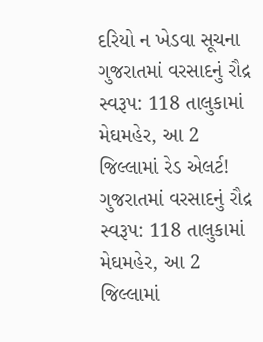દરિયો ન ખેડવા સૂચના
ગુજરાતમાં વરસાદનું રૌદ્ર સ્વરૂપ: 118 તાલુકામાં મેઘમહેર, આ 2 જિલ્લામાં રેડ એલર્ટ!
ગુજરાતમાં વરસાદનું રૌદ્ર સ્વરૂપ: 118 તાલુકામાં મેઘમહેર, આ 2 જિલ્લામાં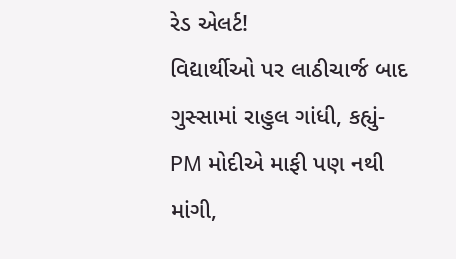રેડ એલર્ટ!
વિદ્યાર્થીઓ પર લાઠીચાર્જ બાદ ગુસ્સામાં રાહુલ ગાંધી, કહ્યું- PM મોદીએ માફી પણ નથી માંગી,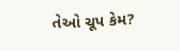તેઓ ચૂપ કેમ?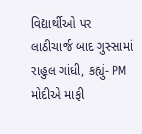વિદ્યાર્થીઓ પર લાઠીચાર્જ બાદ ગુસ્સામાં રાહુલ ગાંધી, કહ્યું- PM મોદીએ માફી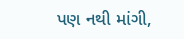પણ નથી માંગી,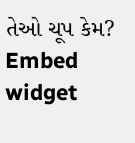તેઓ ચૂપ કેમ?
Embed widget